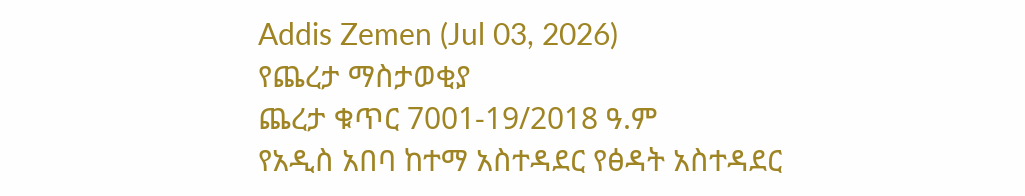Addis Zemen (Jul 03, 2026)
የጨረታ ማስታወቂያ
ጨረታ ቁጥር 7001-19/2018 ዓ.ም
የአዲስ አበባ ከተማ አስተዳደር የፅዳት አስተዳደር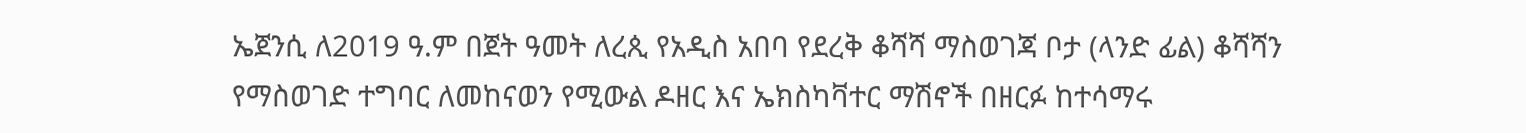ኤጀንሲ ለ2019 ዓ.ም በጀት ዓመት ለረጲ የአዲስ አበባ የደረቅ ቆሻሻ ማስወገጃ ቦታ (ላንድ ፊል) ቆሻሻን የማስወገድ ተግባር ለመከናወን የሚውል ዶዘር እና ኤክስካቫተር ማሽኖች በዘርፉ ከተሳማሩ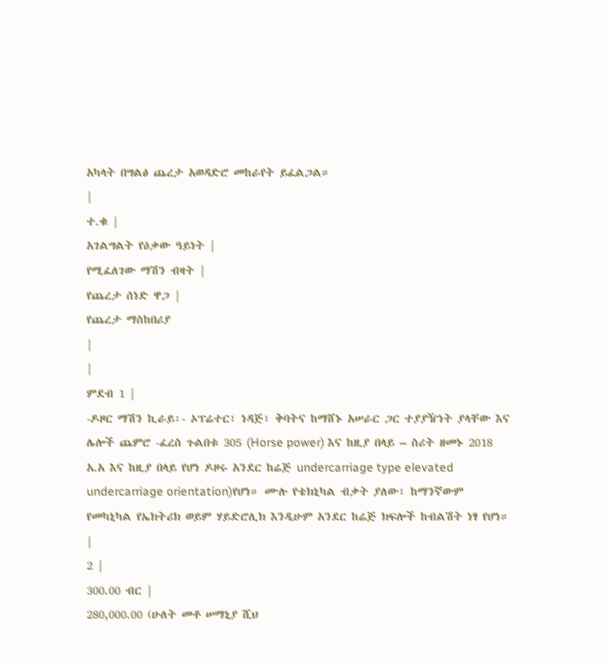አካላት በግልፅ ጨረታ አወዳድሮ መከራየት ይፈልጋል።
|
ተ.ቁ |
አገልግልት የዕቃው ዓይነት |
የሚፈለገው ማሽን ብዛት |
የጨረታ ሰነድ ዋጋ |
የጨረታ ማስከበሪያ
|
|
ምደብ 1 |
-ዶዞር ማሽን ኪራይ፡- ኦፕሬተር፣ ነዳጅ፣ ቅባትና ከማሸኑ አሠራር ጋር ተያያዥነት ያላቸው እና ሌሎች ጨምሮ -ፈረስ ጉልበቱ 305 (Horse power) እና ከዚያ በላይ – ስሪት ዘመኑ 2018 አ.አ እና ከዚያ በላይ የሆነ ዶዞሩ አንደር ከሬጅ undercarriage type elevated undercarriage orientation)የሆነ። ሙሉ የቴክኒካል ብቃት ያለው፣ ከማንኛውም የመካኒካል የኤክትሪክ ወይም ሃይድሮሊክ እንዲሁም አንደር ከሬጅ ክፍሎች ከብልሽት ነፃ የሆነ። |
2 |
300.00 ብር |
280,000.00 (ሁለት መቶ ሠማኒያ ሺህ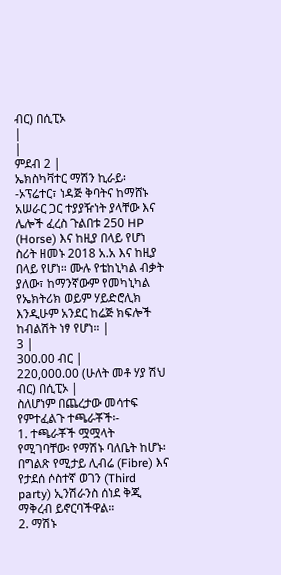ብር) በሲፒኦ
|
|
ምደብ 2 |
ኤክስካቫተር ማሽን ኪራይ፡-ኦፕሬተር፣ ነዳጅ ቅባትና ከማሸኑ አሠራር ጋር ተያያዥነት ያላቸው እና ሌሎች ፈረስ ጉልበቱ 250 HP (Horse) እና ከዚያ በላይ የሆነ ስሪት ዘመኑ 2018 አ.አ እና ከዚያ በላይ የሆነ። ሙሉ የቴከኒካል ብቃት ያለው፣ ከማንኛውም የመካኒካል የኤክትሪክ ወይም ሃይድሮሊክ እንዲሁም አንደር ከሬጅ ክፍሎች ከብልሽት ነፃ የሆነ። |
3 |
300.00 ብር |
220,000.00 (ሁለት መቶ ሃያ ሽህ ብር) በሲፒኦ |
ስለሆነም በጨረታው መሳተፍ የምተፈልጉ ተጫራቾች፡-
1. ተጫራቾች ሟሟላት የሚገባቸው፡ የማሽኑ ባለቤት ከሆኑ፡ በግልጽ የሚታይ ሊብሬ (Fibre) እና የታደሰ ሶስተኛ ወገን (Third party) ኢንሽራንስ ሰነደ ቅጂ ማቅረብ ይኖርባችዋል።
2. ማሽኑ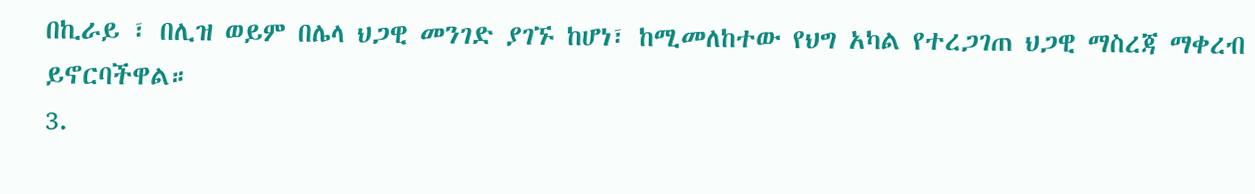በኪራይ ፣ በሊዝ ወይም በሌላ ህጋዊ መንገድ ያገኙ ከሆነ፣ ከሚመለከተው የህግ አካል የተረጋገጠ ህጋዊ ማስረጃ ማቀረብ ይኖርባችዋል።
3.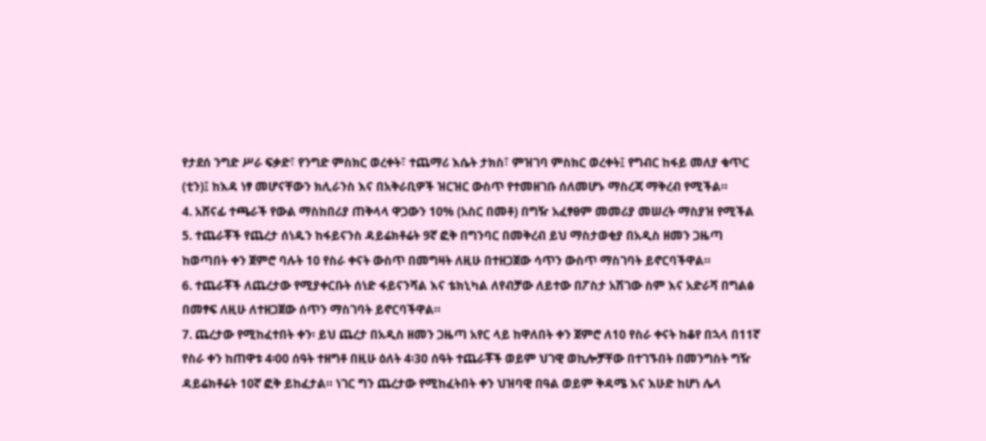የታደሰ ንግድ ሥራ ፍቃድ፣ የንግድ ምስክር ወረቀት፣ ተጨማሪ እሴት ታክስ፣ ምዝገባ ምስክር ወረቀት፤ የግብር ከፋይ መለያ ቁጥር (ቲን)፤ ከእዳ ነፃ መሆናቸውን ክሊራንስ እና በአቅራቢዎች ዝርዝር ውስጥ የተመዘገቡ ሰለመሆኑ ማስረጃ ማቅረብ የሚችል።
4. አሸናፊ ተጫራች የውል ማስከበሪያ ጠቅላላ ዋጋውን 10% (አስር በመቶ) በግዥ አፈፃፀም መመሪያ መሠረት ማስያዝ የሚችል
5. ተጨራቾች የጨረታ ሰነዱን ከፋይናንስ ዳይሬክቶሬት 9ኛ ፎቅ በግንባር በመቅረብ ይህ ማስታወቂያ በአዲስ ዘመን ጋዜጣ ከወጣበት ቀን ጀምሮ ባሉት 10 የስራ ቀናት ውስጥ በመግዛት ለዚሁ በተዘጋጀው ሳጥን ውስጥ ማስገባት ይኖርባችዋል።
6. ተጨራቾች ለጨረታው የሚያቀርቡት ሰነድ ፋይናንሻል እና ቴክኒካል ለየብቻው ለይተው በፖስታ አሽገው ስም እና አድራሻ በግልፅ በመፃፍ ለዚሁ ለተዘጋጀው ሰጥን ማስገባት ይኖርባችዋል።
7. ጨረታው የሚከፈተበት ቀን፡ ይህ ጨረታ በአዲስ ዘመን ጋዜጣ አየር ላይ ከዋለበት ቀን ጀምሮ ለ10 የስራ ቀናት ከቆየ በኋላ በ11ኛ የስራ ቀን ከጠዋቱ 4፡00 ሰዓት ተዘግቶ በዚሁ ዕለት 4፡30 ሰዓት ተጨራቾች ወይም ህገዊ ወኪሎቻቸው በተገኙበት በመንግስት ግዥ ዳይሬክቶሬት 10ኛ ፎቅ ይከፈታል። ነገር ግን ጨረታው የሚከፈትበት ቀን ህዝባዊ በዓል ወይም ቅዳሜ እና እሁድ ከሆነ ሌላ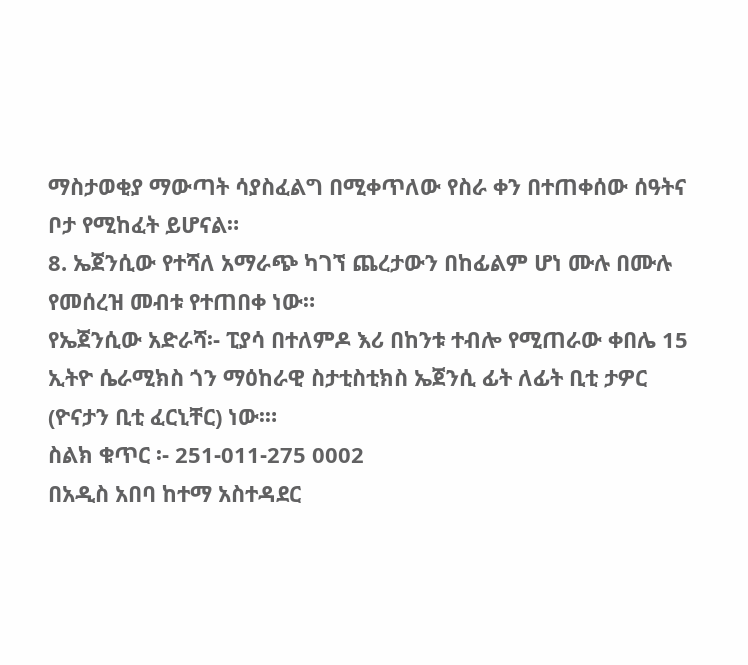ማስታወቂያ ማውጣት ሳያስፈልግ በሚቀጥለው የስራ ቀን በተጠቀሰው ሰዓትና ቦታ የሚከፈት ይሆናል።
8. ኤጀንሲው የተሻለ አማራጭ ካገኘ ጨረታውን በከፊልም ሆነ ሙሉ በሙሉ የመሰረዝ መብቱ የተጠበቀ ነው።
የኤጀንሲው አድራሻ፡- ፒያሳ በተለምዶ እሪ በከንቱ ተብሎ የሚጠራው ቀበሌ 15 ኢትዮ ሴራሚክስ ጎን ማዕከራዊ ስታቲስቲክስ ኤጀንሲ ፊት ለፊት ቢቲ ታዎር (ዮናታን ቢቲ ፈርኒቸር) ነው፡።
ስልክ ቁጥር ፡- 251-011-275 0002
በአዲስ አበባ ከተማ አስተዳደር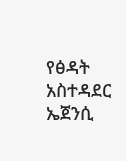የፅዳት አስተዳደር ኤጀንሲ